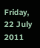Friday, 22 July 2011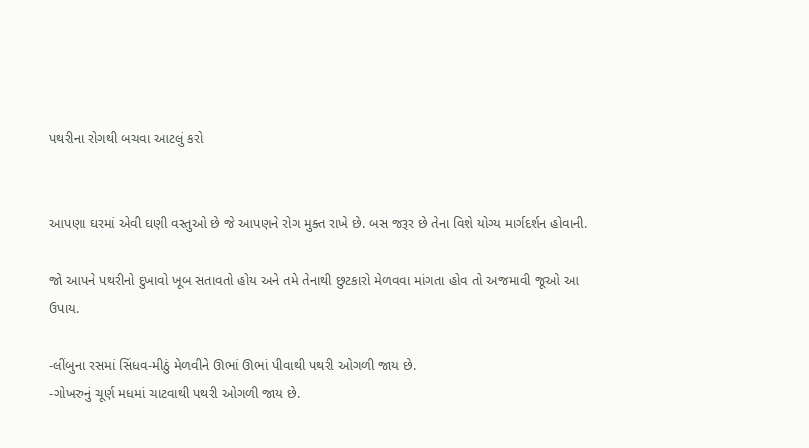પથરીના રોગથી બચવા આટલું કરો


આપણા ઘરમાં એવી ઘણી વસ્તુઓ છે જે આપણને રોગ મુક્ત રાખે છે. બસ જરૂર છે તેના વિશે યોગ્ય માર્ગદર્શન હોવાની.

જો આપને પથરીનો દુખાવો ખૂબ સતાવતો હોય અને તમે તેનાથી છુટકારો મેળવવા માંગતા હોવ તો અજમાવી જૂઓ આ ઉપાય.

-લીંબુના રસમાં સિંધવ-મીઠું મેળવીને ઊભાં ઊભાં પીવાથી પથરી ઓગળી જાય છે.
-ગોખરુનું ચૂર્ણ મધમાં ચાટવાથી પથરી ઓગળી જાય છે.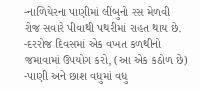-નાળિયેરના પાણીમાં લીંબુનો રસ મેળવી રોજ સવારે પીવાથી પથરીમાં રાહત થાય છે.
-દરરોજ દિવસમાં એક વખત કળથીનો જમાવામાં ઉપયોગ કરો, (આ એક કઠોળ છે)
-પાણી અને છાશ વધુમાં વધુ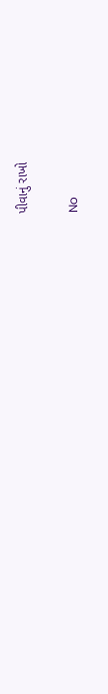પીવાનું રાખો

No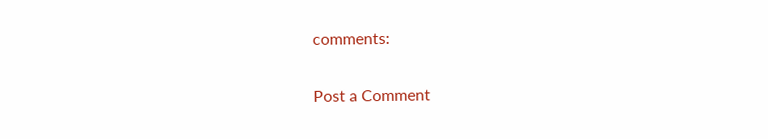comments:

Post a Comment